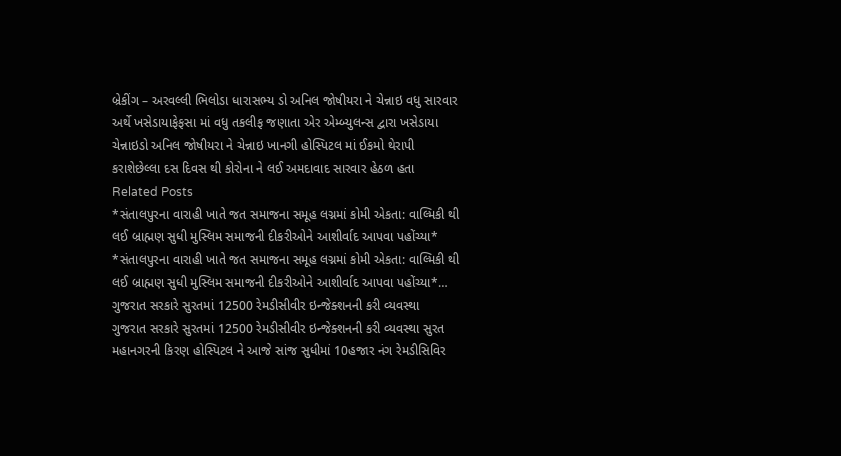બ્રેકીંગ – અરવલ્લી ભિલોડા ધારાસભ્ય ડો અનિલ જોષીયરા ને ચેન્નાઇ વધુ સારવાર અર્થે ખસેડાયાફેફસા માં વધુ તકલીફ જણાતા એર એમ્બ્યુલન્સ દ્વારા ખસેડાયા ચેન્નાઇડો અનિલ જોષીયરા ને ચેન્નાઇ ખાનગી હોસ્પિટલ માં ઈકમો થેરાપી કરાશેછેલ્લા દસ દિવસ થી કોરોના ને લઈ અમદાવાદ સારવાર હેઠળ હતા
Related Posts
*સંતાલપુરના વારાહી ખાતે જત સમાજના સમૂહ લગ્નમાં કોમી એકતા: વાલ્મિકી થી લઈ બ્રાહ્મણ સુધી મુસ્લિમ સમાજની દીકરીઓને આશીર્વાદ આપવા પહોંચ્યા*
*સંતાલપુરના વારાહી ખાતે જત સમાજના સમૂહ લગ્નમાં કોમી એકતા: વાલ્મિકી થી લઈ બ્રાહ્મણ સુધી મુસ્લિમ સમાજની દીકરીઓને આશીર્વાદ આપવા પહોંચ્યા*…
ગુજરાત સરકારે સુરતમાં 12500 રેમડીસીવીર ઇન્જેક્શનની કરી વ્યવસ્થા
ગુજરાત સરકારે સુરતમાં 12500 રેમડીસીવીર ઇન્જેક્શનની કરી વ્યવસ્થા સુરત મહાનગરની કિરણ હોસ્પિટલ ને આજે સાંજ સુધીમાં 10હજાર નંગ રેમડીસિવિર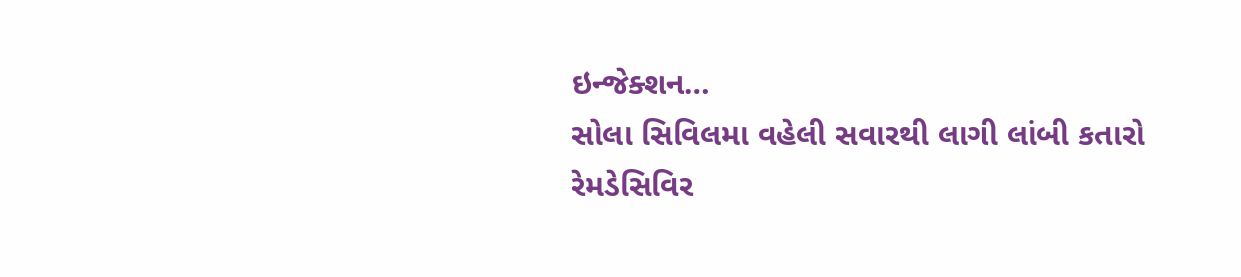ઇન્જેક્શન…
સોલા સિવિલમા વહેલી સવારથી લાગી લાંબી કતારો
રેમડેસિવિર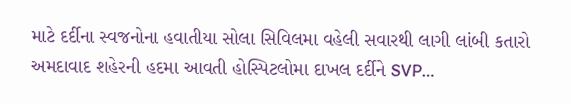માટે દર્દીના સ્વજનોના હવાતીયા સોલા સિવિલમા વહેલી સવારથી લાગી લાંબી કતારો અમદાવાદ શહેરની હદમા આવતી હોસ્પિટલોમા દાખલ દર્દીને SVP…